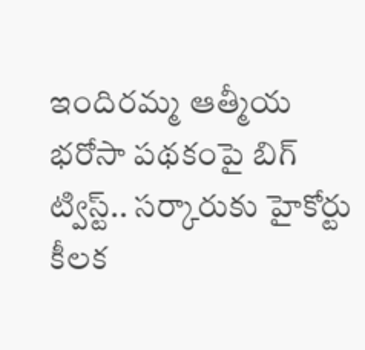ఇందిరమ్మ ఆత్మీయ భరోసా పథకంపై బిగ్ ట్విస్ట్.. సర్కారుకు హైకోర్టు కీలక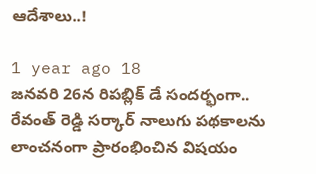ఆదేశాలు..!

1 year ago 18
జనవరి 26న రిపబ్లిక్ డే సందర్భంగా.. రేవంత్ రెడ్డి సర్కార్ నాలుగు పథకాలను లాంచనంగా ప్రారంభించిన విషయం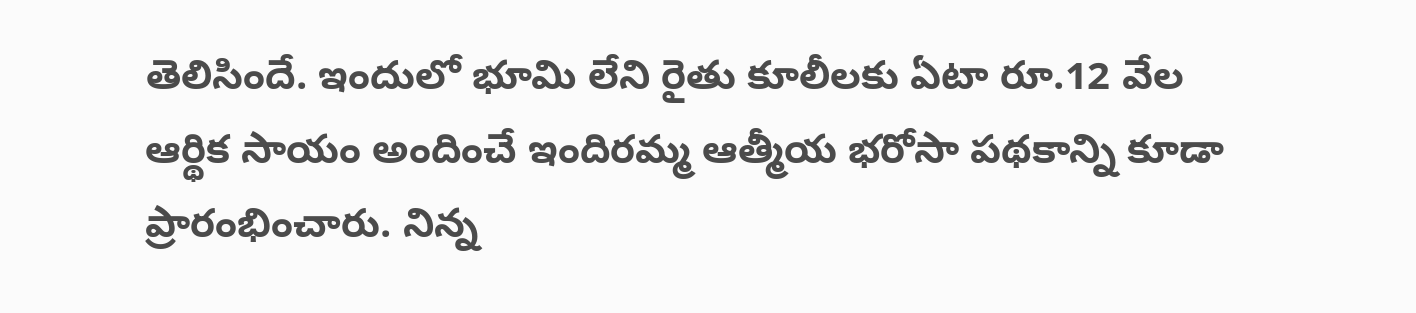తెలిసిందే. ఇందులో భూమి లేని రైతు కూలీలకు ఏటా రూ.12 వేల ఆర్థిక సాయం అందించే ఇందిరమ్మ ఆత్మీయ భరోసా పథకాన్ని కూడా ప్రారంభించారు. నిన్న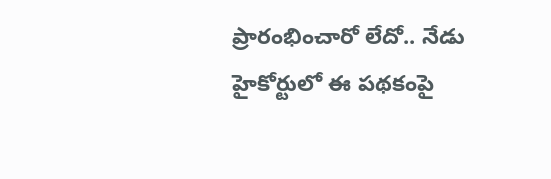ప్రారంభించారో లేదో.. నేడు హైకోర్టులో ఈ పథకంపై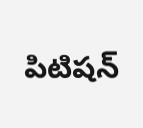పిటిషన్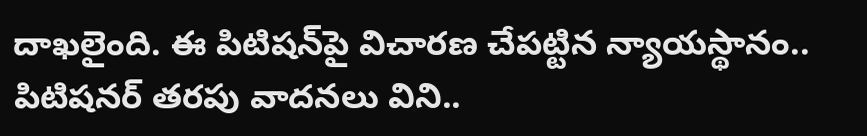దాఖలైంది. ఈ పిటిషన్‌పై విచారణ చేపట్టిన న్యాయస్థానం.. పిటిషనర్ తరపు వాదనలు విని..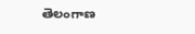తెలంగాణ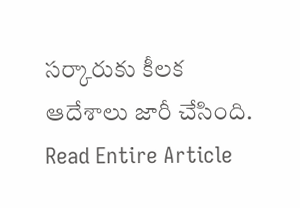సర్కారుకు కీలక ఆదేశాలు జారీ చేసింది.
Read Entire Article